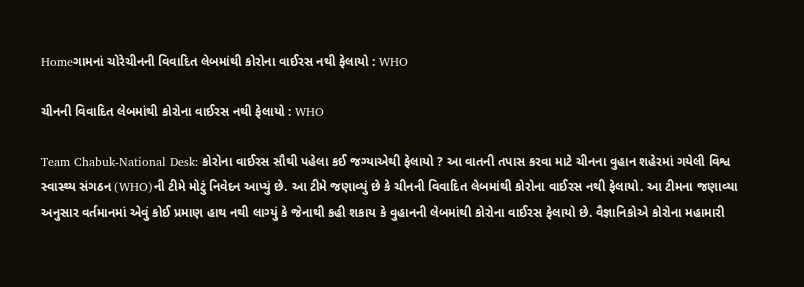Homeગામનાં ચોરેચીનની વિવાદિત લેબમાંથી કોરોના વાઈરસ નથી ફેલાયો : WHO

ચીનની વિવાદિત લેબમાંથી કોરોના વાઈરસ નથી ફેલાયો : WHO

Team Chabuk-National Desk: કોરોના વાઈરસ સૌથી પહેલા કઈ જગ્યાએથી ફેલાયો ? આ વાતની તપાસ કરવા માટે ચીનના વુહાન શહેરમાં ગયેલી વિશ્વ સ્વાસ્થ્ય સંગઠન (WHO)ની ટીમે મોટું નિવેદન આપ્યું છે. આ ટીમે જણાવ્યું છે કે ચીનની વિવાદિત લેબમાંથી કોરોના વાઈરસ નથી ફેલાયો. આ ટીમના જણાવ્યા અનુસાર વર્તમાનમાં એવું કોઈ પ્રમાણ હાથ નથી લાગ્યું કે જેનાથી કહી શકાય કે વુહાનની લેબમાંથી કોરોના વાઈરસ ફેલાયો છે. વૈજ્ઞાનિકોએ કોરોના મહામારી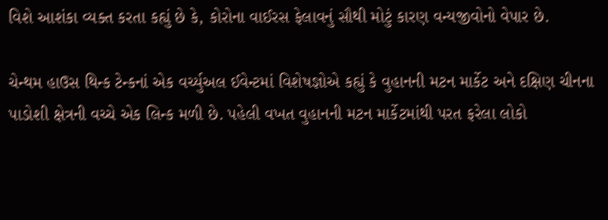વિશે આશંકા વ્યક્ત કરતા કહ્યું છે કે, કોરોના વાઈરસ ફેલાવનું સૌથી મોટું કારણ વન્યજીવોનો વેપાર છે.

ચેન્થમ હાઉસ થિન્ક ટેન્કનાં એક વર્ચ્યુઅલ ઈવેન્ટમાં વિશેષજ્ઞોએ કહ્યું કે વુહાનની મટન માર્કેટ અને દક્ષિણ ચીનના પાડોશી ક્ષેત્રની વચ્ચે એક લિન્ક મળી છે. પહેલી વખત વુહાનની મટન માર્કેટમાંથી પરત ફરેલા લોકો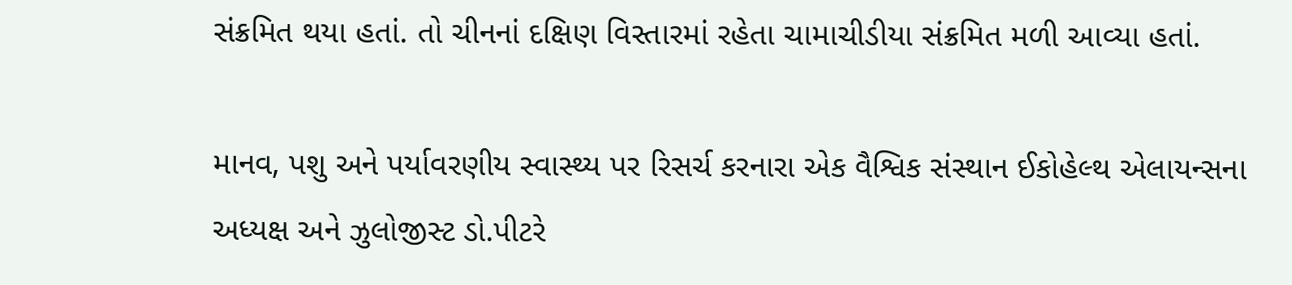સંક્રમિત થયા હતાં. તો ચીનનાં દક્ષિણ વિસ્તારમાં રહેતા ચામાચીડીયા સંક્રમિત મળી આવ્યા હતાં.

માનવ, પશુ અને પર્યાવરણીય સ્વાસ્થ્ય પર રિસર્ચ કરનારા એક વૈશ્વિક સંસ્થાન ઈકોહેલ્થ એલાયન્સના અધ્યક્ષ અને ઝુલોજીસ્ટ ડો.પીટરે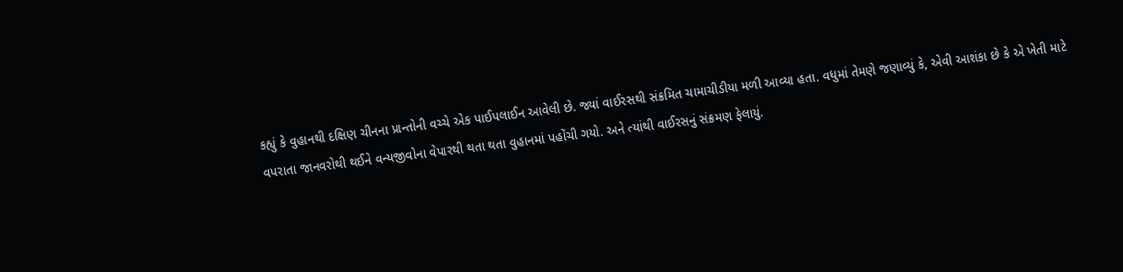કહ્યું કે વુહાનથી દક્ષિણ ચીનના પ્રાન્તોની વચ્ચે એક પાઈપલાઈન આવેલી છે. જ્યાં વાઈરસથી સંક્રમિત ચામાચીડીયા મળી આવ્યા હતા. વધુમાં તેમણે જણાવ્યું કે, એવી આશંકા છે કે એ ખેતી માટે વપરાતા જાનવરોથી થઈને વન્યજીવોના વેપારથી થતા થતા વુહાનમાં પહોંચી ગયો. અને ત્યાંથી વાઈરસનું સંક્રમણ ફેલાયું.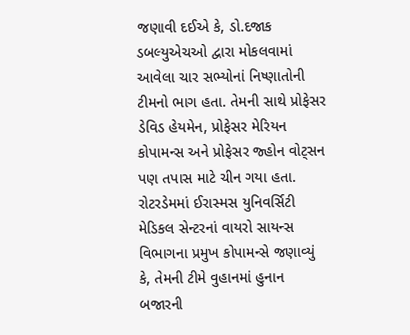જણાવી દઈએ કે, ડો.દજાક ડબલ્યુએચઓ દ્વારા મોકલવામાં આવેલા ચાર સભ્યોનાં નિષ્ણાતોની ટીમનો ભાગ હતા. તેમની સાથે પ્રોફેસર ડેવિડ હેયમેન, પ્રોફેસર મેરિયન કોપામન્સ અને પ્રોફેસર જ્હોન વોટ્સન પણ તપાસ માટે ચીન ગયા હતા. રોટરડેમમાં ઈરાસ્મસ યુનિવર્સિટી મેડિકલ સેન્ટરનાં વાયરો સાયન્સ વિભાગના પ્રમુખ કોપામન્સે જણાવ્યું કે, તેમની ટીમે વુહાનમાં હુનાન બજારની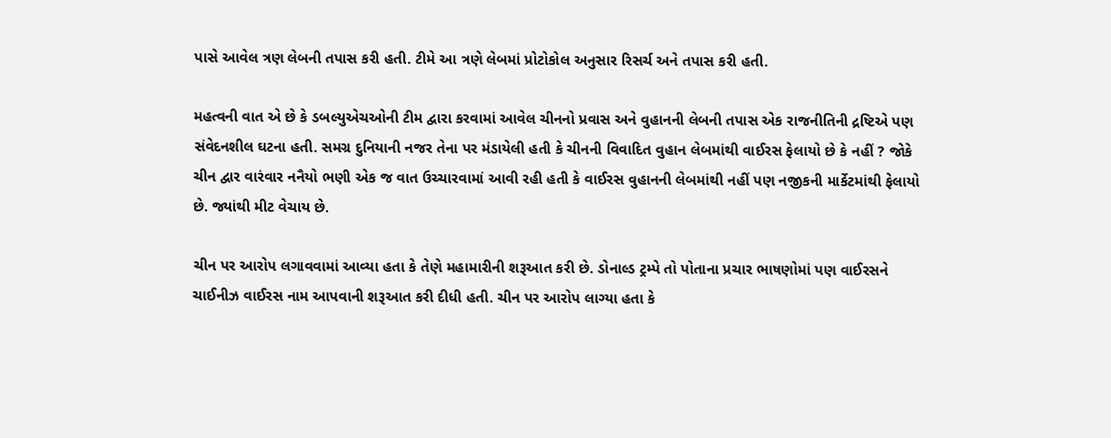પાસે આવેલ ત્રણ લેબની તપાસ કરી હતી. ટીમે આ ત્રણે લેબમાં પ્રોટોકોલ અનુસાર રિસર્ચ અને તપાસ કરી હતી.

મહત્વની વાત એ છે કે ડબલ્યુએચઓની ટીમ દ્વારા કરવામાં આવેલ ચીનનો પ્રવાસ અને વુહાનની લેબની તપાસ એક રાજનીતિની દ્રષ્ટિએ પણ સંવેદનશીલ ઘટના હતી. સમગ્ર દુનિયાની નજર તેના પર મંડાયેલી હતી કે ચીનની વિવાદિત વુહાન લેબમાંથી વાઈરસ ફેલાયો છે કે નહીં ? જોકે ચીન દ્વાર વારંવાર નનૈયો ભણી એક જ વાત ઉચ્ચારવામાં આવી રહી હતી કે વાઈરસ વુહાનની લેબમાંથી નહીં પણ નજીકની માર્કેટમાંથી ફેલાયો છે. જ્યાંથી મીટ વેચાય છે.

ચીન પર આરોપ લગાવવામાં આવ્યા હતા કે તેણે મહામારીની શરૂઆત કરી છે. ડોનાલ્ડ ટ્રમ્પે તો પોતાના પ્રચાર ભાષણોમાં પણ વાઈરસને ચાઈનીઝ વાઈરસ નામ આપવાની શરૂઆત કરી દીધી હતી. ચીન પર આરોપ લાગ્યા હતા કે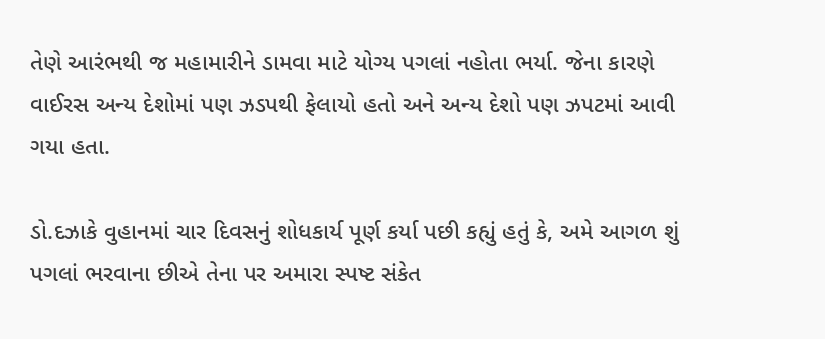તેણે આરંભથી જ મહામારીને ડામવા માટે યોગ્ય પગલાં નહોતા ભર્યા. જેના કારણે વાઈરસ અન્ય દેશોમાં પણ ઝડપથી ફેલાયો હતો અને અન્ય દેશો પણ ઝપટમાં આવી ગયા હતા.

ડો.દઝાકે વુહાનમાં ચાર દિવસનું શોધકાર્ય પૂર્ણ કર્યા પછી કહ્યું હતું કે, અમે આગળ શું પગલાં ભરવાના છીએ તેના પર અમારા સ્પષ્ટ સંકેત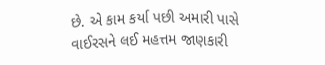છે. એ કામ કર્યા પછી અમારી પાસે વાઈરસને લઈ મહત્તમ જાણકારી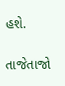હશે.

તાજેતાજો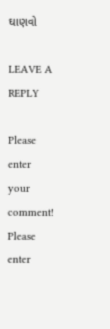ઘાણવો

LEAVE A REPLY

Please enter your comment!
Please enter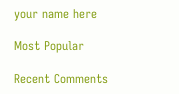your name here

Most Popular

Recent Comments